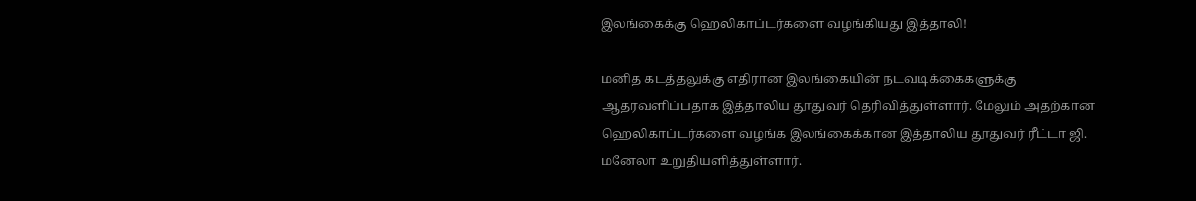இலங்கைக்கு ஹெலிகாப்டர்களை வழங்கியது இத்தாலி!

மனித கடத்தலுக்கு எதிரான இலங்கையின் நடவடிக்கைகளுக்கு ஆதரவளிப்பதாக இத்தாலிய தூதுவர் தெரிவித்துள்ளார். மேலும் அதற்கான ஹெலிகாப்டர்களை வழங்க இலங்கைக்கான இத்தாலிய தூதுவர் ரீட்டா ஜி. மனேலா உறுதியளித்துள்ளார்.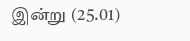இன்று (25.01)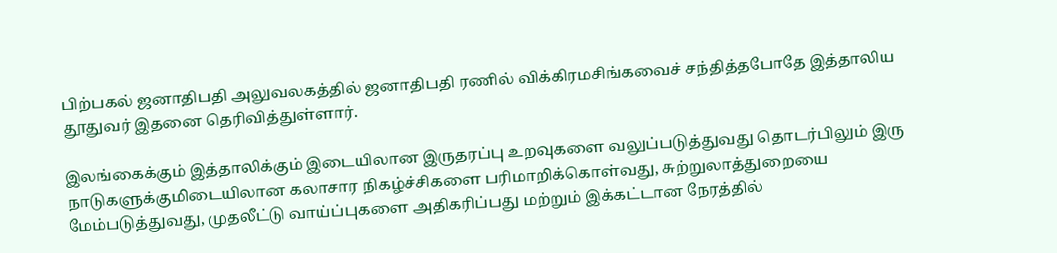பிற்பகல் ஜனாதிபதி அலுவலகத்தில் ஜனாதிபதி ரணில் விக்கிரமசிங்கவைச் சந்தித்தபோதே இத்தாலிய தூதுவர் இதனை தெரிவித்துள்ளார்.

இலங்கைக்கும் இத்தாலிக்கும் இடையிலான இருதரப்பு உறவுகளை வலுப்படுத்துவது தொடர்பிலும் இரு நாடுகளுக்குமிடையிலான கலாசார நிகழ்ச்சிகளை பரிமாறிக்கொள்வது, சுற்றுலாத்துறையை மேம்படுத்துவது, முதலீட்டு வாய்ப்புகளை அதிகரிப்பது மற்றும் இக்கட்டான நேரத்தில்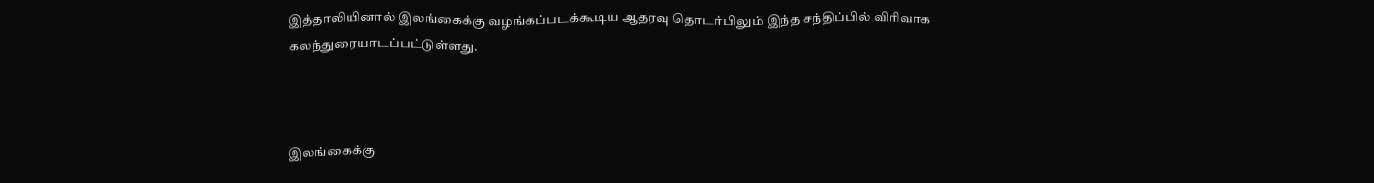இத்தாலியினால் இலங்கைக்கு வழங்கப்படக்கூடிய ஆதரவு தொடர்பிலும் இந்த சந்திப்பில் விரிவாக கலந்துரையாடப்பட்டுள்ளது.



இலங்கைக்கு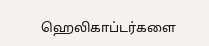ஹெலிகாப்டர்களை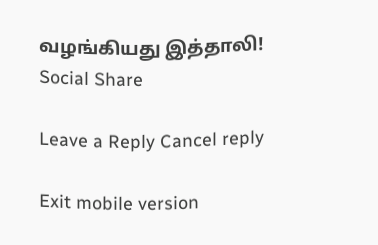வழங்கியது இத்தாலி!
Social Share

Leave a Reply Cancel reply

Exit mobile version